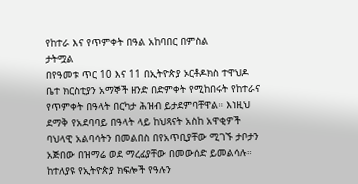የከተራ እና የጥምቀት በዓል አከባበር በምስል
ታትሟል
በየዓመቱ ጥር 10 እና 11 በኢትዮጵያ ኦርቶዶክስ ተዋህዶ ቤተ ክርስቲያን አማኞች ዘንድ በድምቀት የሚከበሩት የከተራና የጥምቀት በዓላት በርካታ ሕዝብ ይታደምባቸዋል። እነዚህ ደማቅ የአደባባይ በዓላት ላይ ከህጻናት አስከ አዋቂዎች ባህላዊ አልባሳትን በመልበስ በየአጥቢያቸው ሚገኙ ታቦታን አጅበው በዝማሬ ወደ ማረፊያቸው በመውሰድ ይመልሳሉ። ከተለያዩ የኢትዮጵያ ክፍሎች የዓሉን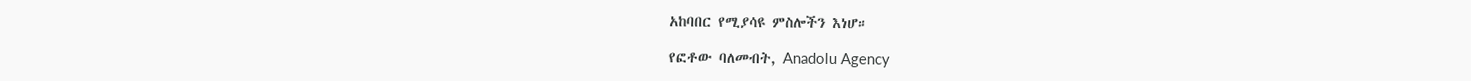አከባበር የሚያሳዩ ምስሎችን እነሆ።

የፎቶው ባለመብት, Anadolu Agency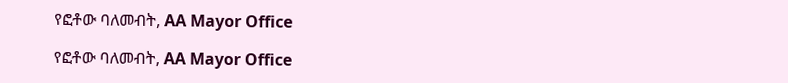የፎቶው ባለመብት, AA Mayor Office

የፎቶው ባለመብት, AA Mayor Office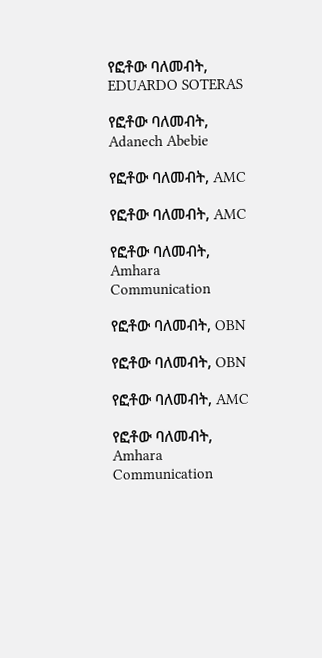የፎቶው ባለመብት, EDUARDO SOTERAS

የፎቶው ባለመብት, Adanech Abebie

የፎቶው ባለመብት, AMC

የፎቶው ባለመብት, AMC

የፎቶው ባለመብት, Amhara Communication

የፎቶው ባለመብት, OBN

የፎቶው ባለመብት, OBN

የፎቶው ባለመብት, AMC

የፎቶው ባለመብት, Amhara Communication